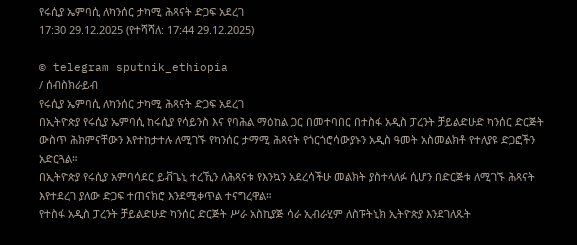የሩሲያ ኤምባሲ ለካንሰር ታካሚ ሕጻናት ድጋፍ አደረገ
17:30 29.12.2025 (የተሻሻለ: 17:44 29.12.2025)

© telegram sputnik_ethiopia
/ ሰብስክራይብ
የሩሲያ ኤምባሲ ለካንሰር ታካሚ ሕጻናት ድጋፍ አደረገ
በኢትዮጵያ የሩሲያ ኤምባሲ ከሩሲያ የሳይንስ እና የባሕል ማዕከል ጋር በመተባበር በተስፋ አዲስ ፓረንት ቻይልድሁድ ካንሰር ድርጅት ውስጥ ሕክምናቸውን እየተከታተሉ ለሚገኙ የካንሰር ታማሚ ሕጻናት የጎርጎሮሳውያኑን አዲስ ዓመት አስመልክቶ የተለያዩ ድጋፎችን አድርጓል።
በኢትዮጵያ የሩሲያ አምባሳደር ይቭጌኒ ተረኺን ለሕጻናቱ የእንኳን አደረሳችሁ መልክት ያስተላለፉ ሲሆን በድርጅቱ ለሚገኙ ሕጻናት እየተደረገ ያለው ድጋፍ ተጠናክሮ እንደሚቀጥል ተናግረዋል።
የተስፋ አዲስ ፓረንት ቻይልድሁድ ካንሰር ድርጅት ሥራ አስኪያጅ ሳራ ኢብራሂም ለስፑትኒክ ኢትዮጵያ እንደገለጹት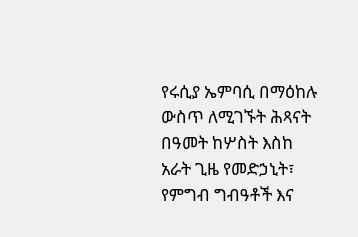የሩሲያ ኤምባሲ በማዕከሉ ውስጥ ለሚገኙት ሕጻናት በዓመት ከሦስት እስከ አራት ጊዜ የመድኃኒት፣ የምግብ ግብዓቶች እና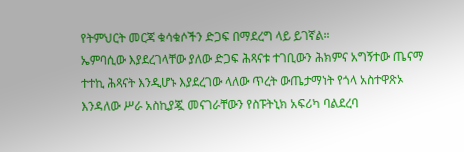የትምህርት መርጃ ቁሳቁሶችን ድጋፍ በማደረግ ላይ ይገኛል።
ኤምባሲው እያደረገላቸው ያለው ድጋፍ ሕጻናቱ ተገቢውን ሕክምና አግኝተው ጤናማ ተተኪ ሕጻናት እንዲሆኑ እያደረገው ላለው ጥረት ውጤታማነት የጎላ አስተዋጽኦ እንዳለው ሥራ አስኪያጇ መናገራቸውን የስፑትኒክ አፍሪካ ባልደረባ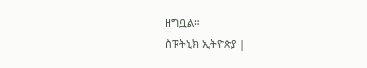ዘግቧል።
ስፑትኒክ ኢትዮጵያ |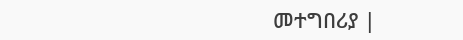መተግበሪያ |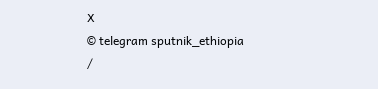X
© telegram sputnik_ethiopia
/